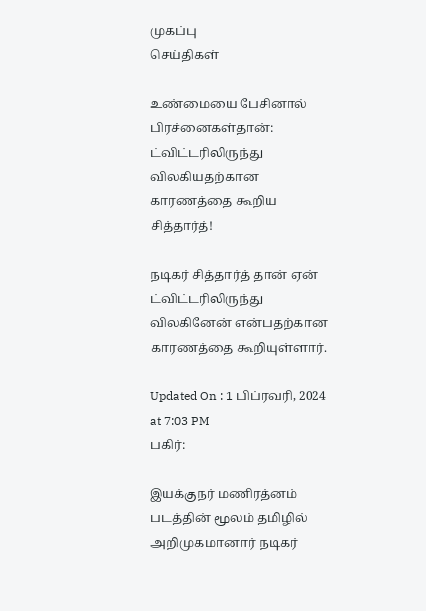முகப்பு
செய்திகள்

உண்மையை பேசினால் பிரச்னைகள்தான்: ட்விட்டரிலிருந்து விலகியதற்கான காரணத்தை கூறிய சித்தார்த்!

நடிகர் சித்தார்த் தான் ஏன் ட்விட்டரிலிருந்து விலகினேன் என்பதற்கான காரணத்தை கூறியுள்ளார்.

Updated On : 1 பிப்ரவரி, 2024 at 7:03 PM
பகிர்:

இயக்குநர் மணிரத்னம் படத்தின் மூலம் தமிழில் அறிமுகமானார் நடிகர்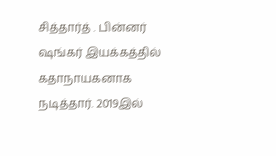சித்தார்த் . பின்னர் ஷங்கர் இயக்கத்தில் கதாநாயகனாக நடித்தார். 2019இல்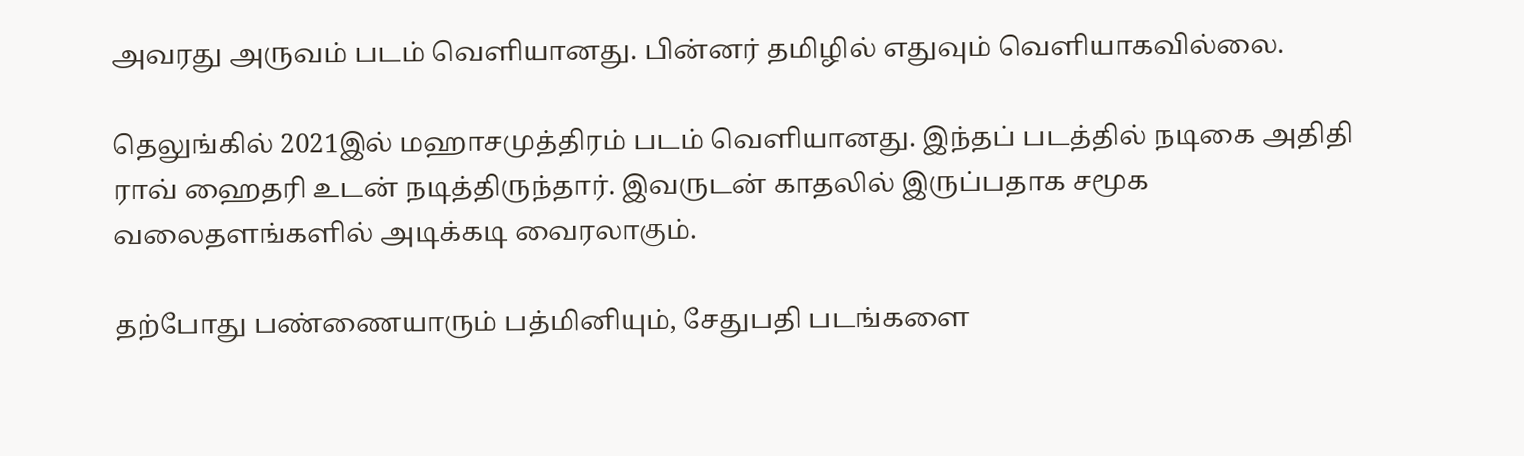அவரது அருவம் படம் வெளியானது. பின்னர் தமிழில் எதுவும் வெளியாகவில்லை.

தெலுங்கில் 2021இல் மஹாசமுத்திரம் படம் வெளியானது. இந்தப் படத்தில் நடிகை அதிதி ராவ் ஹைதரி உடன் நடித்திருந்தார். இவருடன் காதலில் இருப்பதாக சமூக வலைதளங்களில் அடிக்கடி வைரலாகும்.

தற்போது பண்ணையாரும் பத்மினியும், சேதுபதி படங்களை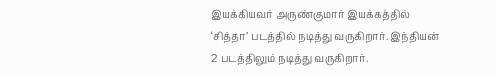இயக்கியவர் அருண்குமார் இயக்கத்தில் ‘சித்தா’ படத்தில் நடித்து வருகிறார். இந்தியன் 2 படத்திலும் நடித்து வருகிறார்.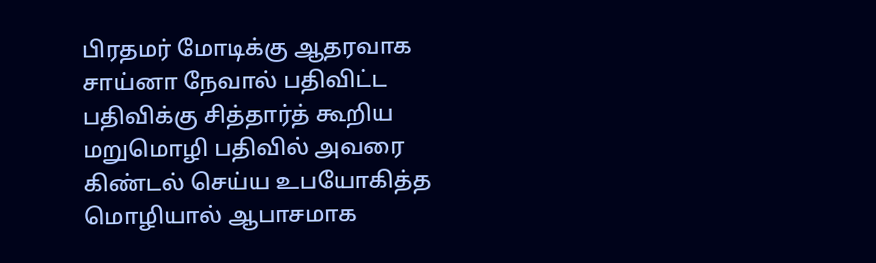பிரதமர் மோடிக்கு ஆதரவாக சாய்னா நேவால் பதிவிட்ட பதிவிக்கு சித்தார்த் கூறிய மறுமொழி பதிவில் அவரை கிண்டல் செய்ய உபயோகித்த மொழியால் ஆபாசமாக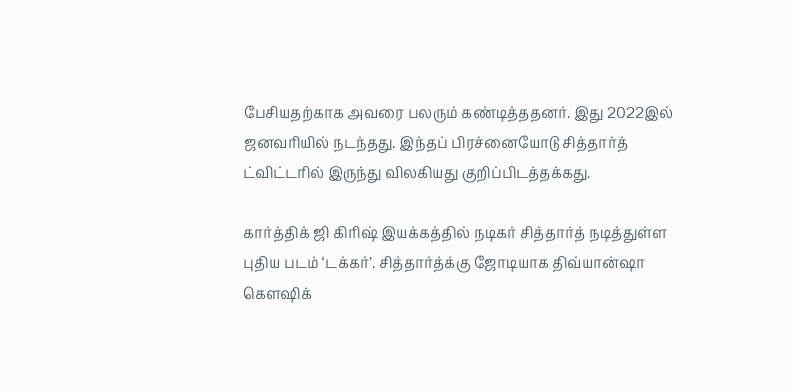பேசியதற்காக அவரை பலரும் கண்டித்ததனர். இது 2022இல் ஜனவரியில் நடந்தது. இந்தப் பிரச்னையோடு சித்தார்த் ட்விட்டரில் இருந்து விலகியது குறிப்பிடத்தக்கது.

கார்த்திக் ஜி கிரிஷ் இயக்கத்தில் நடிகர் சித்தார்த் நடித்துள்ள புதிய படம் ‘டக்கர்’. சித்தார்த்க்கு ஜோடியாக திவ்யான்ஷா கௌஷிக்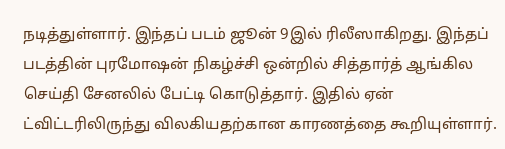நடித்துள்ளார். இந்தப் படம் ஜூன் 9இல் ரிலீஸாகிறது. இந்தப் படத்தின் புரமோஷன் நிகழ்ச்சி ஒன்றில் சித்தார்த் ஆங்கில செய்தி சேனலில் பேட்டி கொடுத்தார். இதில் ஏன் ட்விட்டரிலிருந்து விலகியதற்கான காரணத்தை கூறியுள்ளார்.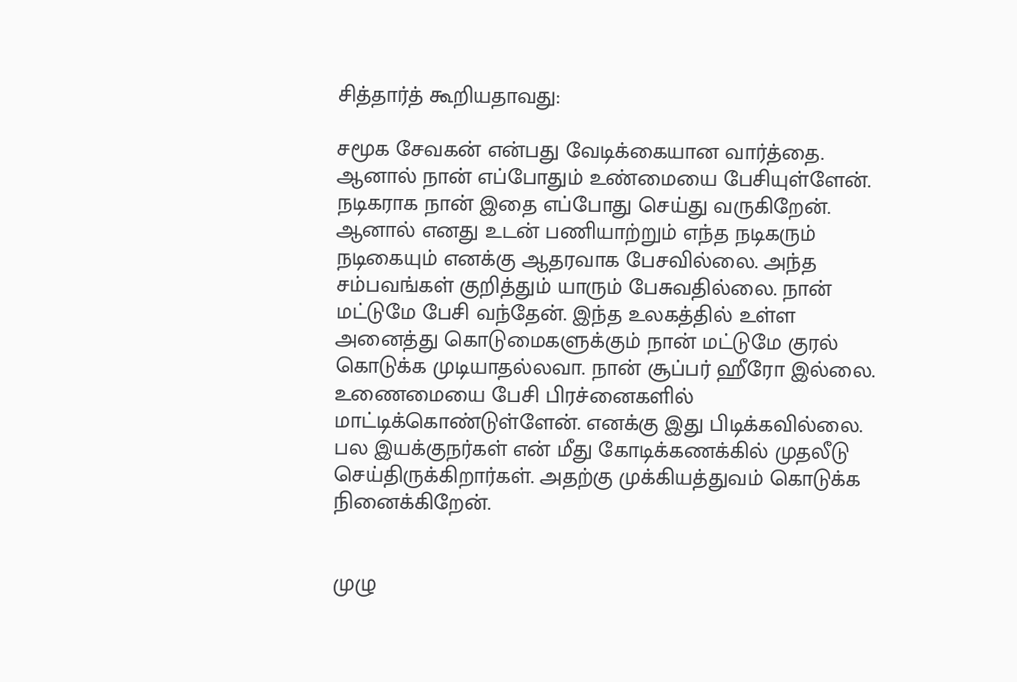சித்தார்த் கூறியதாவது:

சமூக சேவகன் என்பது வேடிக்கையான வார்த்தை. ஆனால் நான் எப்போதும் உண்மையை பேசியுள்ளேன். நடிகராக நான் இதை எப்போது செய்து வருகிறேன். ஆனால் எனது உடன் பணியாற்றும் எந்த நடிகரும் நடிகையும் எனக்கு ஆதரவாக பேசவில்லை. அந்த சம்பவங்கள் குறித்தும் யாரும் பேசுவதில்லை. நான் மட்டுமே பேசி வந்தேன். இந்த உலகத்தில் உள்ள அனைத்து கொடுமைகளுக்கும் நான் மட்டுமே குரல் கொடுக்க முடியாதல்லவா. நான் சூப்பர் ஹீரோ இல்லை. உணைமையை பேசி பிரச்னைகளில் மாட்டிக்கொண்டுள்ளேன். எனக்கு இது பிடிக்கவில்லை. பல இயக்குநர்கள் என் மீது கோடிக்கணக்கில் முதலீடு செய்திருக்கிறார்கள். அதற்கு முக்கியத்துவம் கொடுக்க நினைக்கிறேன்.


முழு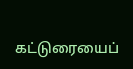கட்டுரையைப்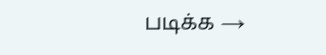படிக்க →